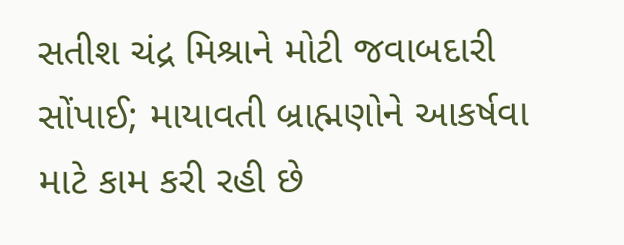સતીશ ચંદ્ર મિશ્રાને મોટી જવાબદારી સોંપાઈ; માયાવતી બ્રાહ્મણોને આકર્ષવા માટે કામ કરી રહી છે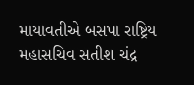માયાવતીએ બસપા રાષ્ટ્રિય મહાસચિવ સતીશ ચંદ્ર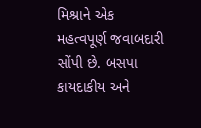મિશ્રાને એક મહત્વપૂર્ણ જવાબદારી સોંપી છે. બસપા કાયદાકીય અને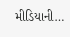મીડિયાની…